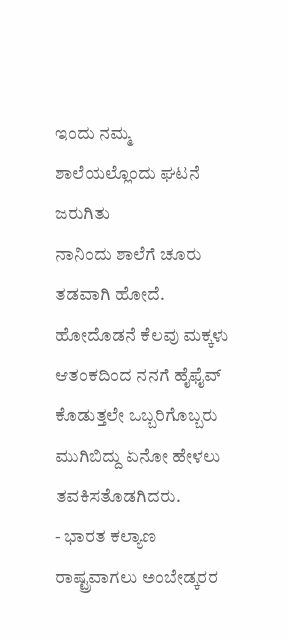ಇಂದು ನಮ್ಮ ಶಾಲೆಯಲ್ಲೊಂದು ಘಟನೆ ಜರುಗಿತು
ನಾನಿಂದು ಶಾಲೆಗೆ ಚೂರು ತಡವಾಗಿ ಹೋದೆ. ಹೋದೊಡನೆ ಕೆಲವು ಮಕ್ಕಳು ಆತಂಕದಿಂದ ನನಗೆ ಹೈಫೈವ್ ಕೊಡುತ್ತಲೇ ಒಬ್ಬರಿಗೊಬ್ಬರು ಮುಗಿಬಿದ್ದು ಏನೋ ಹೇಳಲು ತವಕಿಸತೊಡಗಿದರು.
- ಭಾರತ ಕಲ್ಯಾಣ ರಾಷ್ಟ್ರವಾಗಲು ಅಂಬೇಡ್ಕರರ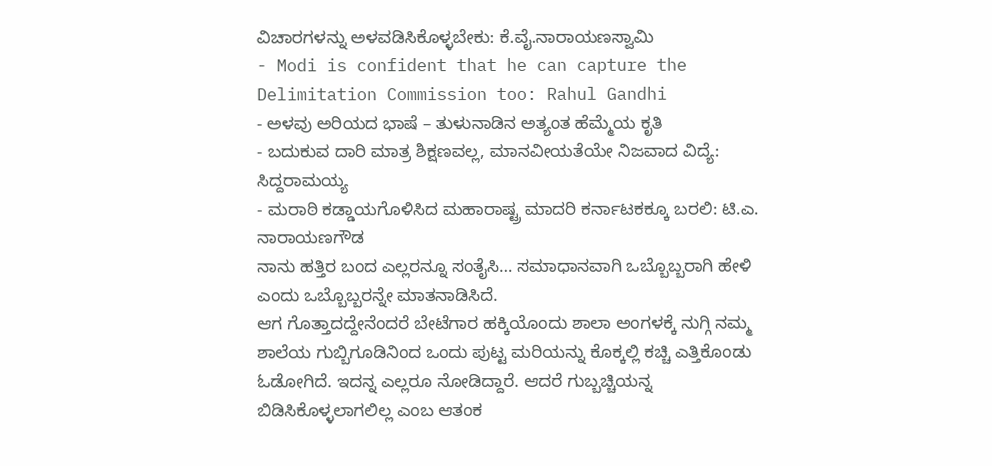ವಿಚಾರಗಳನ್ನು ಅಳವಡಿಸಿಕೊಳ್ಳಬೇಕು: ಕೆ.ವೈ.ನಾರಾಯಣಸ್ವಾಮಿ
- Modi is confident that he can capture the Delimitation Commission too: Rahul Gandhi
- ಅಳವು ಅರಿಯದ ಭಾಷೆ – ತುಳುನಾಡಿನ ಅತ್ಯಂತ ಹೆಮ್ಮೆಯ ಕೃತಿ
- ಬದುಕುವ ದಾರಿ ಮಾತ್ರ ಶಿಕ್ಷಣವಲ್ಲ, ಮಾನವೀಯತೆಯೇ ನಿಜವಾದ ವಿದ್ಯೆ: ಸಿದ್ದರಾಮಯ್ಯ
- ಮರಾಠಿ ಕಡ್ಡಾಯಗೊಳಿಸಿದ ಮಹಾರಾಷ್ಟ್ರ ಮಾದರಿ ಕರ್ನಾಟಕಕ್ಕೂ ಬರಲಿ: ಟಿ.ಎ. ನಾರಾಯಣಗೌಡ
ನಾನು ಹತ್ತಿರ ಬಂದ ಎಲ್ಲರನ್ನೂ ಸಂತೈಸಿ… ಸಮಾಧಾನವಾಗಿ ಒಬ್ಬೊಬ್ಬರಾಗಿ ಹೇಳಿ ಎಂದು ಒಬ್ಬೊಬ್ಬರನ್ನೇ ಮಾತನಾಡಿಸಿದೆ.
ಆಗ ಗೊತ್ತಾದದ್ದೇನೆಂದರೆ ಬೇಟೆಗಾರ ಹಕ್ಕಿಯೊಂದು ಶಾಲಾ ಅಂಗಳಕ್ಕೆ ನುಗ್ಗಿ ನಮ್ಮ ಶಾಲೆಯ ಗುಬ್ಬಿಗೂಡಿನಿಂದ ಒಂದು ಪುಟ್ಟ ಮರಿಯನ್ನು ಕೊಕ್ಕಲ್ಲಿ ಕಚ್ಚಿ ಎತ್ತಿಕೊಂಡು ಓಡೋಗಿದೆ. ಇದನ್ನ ಎಲ್ಲರೂ ನೋಡಿದ್ದಾರೆ. ಆದರೆ ಗುಬ್ಬಚ್ಚಿಯನ್ನ ಬಿಡಿಸಿಕೊಳ್ಳಲಾಗಲಿಲ್ಲ ಎಂಬ ಆತಂಕ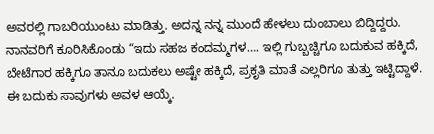ಅವರಲ್ಲಿ ಗಾಬರಿಯುಂಟು ಮಾಡಿತ್ತು. ಅದನ್ನ ನನ್ನ ಮುಂದೆ ಹೇಳಲು ದುಂಬಾಲು ಬಿದ್ದಿದ್ದರು.
ನಾನವರಿಗೆ ಕೂರಿಸಿಕೊಂಡು “ಇದು ಸಹಜ ಕಂದಮ್ಮಗಳ…. ಇಲ್ಲಿ ಗುಬ್ಬಚ್ಚಿಗೂ ಬದುಕುವ ಹಕ್ಕಿದೆ, ಬೇಟೆಗಾರ ಹಕ್ಕಿಗೂ ತಾನೂ ಬದುಕಲು ಅಷ್ಟೇ ಹಕ್ಕಿದೆ, ಪ್ರಕೃತಿ ಮಾತೆ ಎಲ್ಲರಿಗೂ ತುತ್ತು ಇಟ್ಟಿದ್ದಾಳೆ. ಈ ಬದುಕು ಸಾವುಗಳು ಅವಳ ಆಯ್ಕೆ.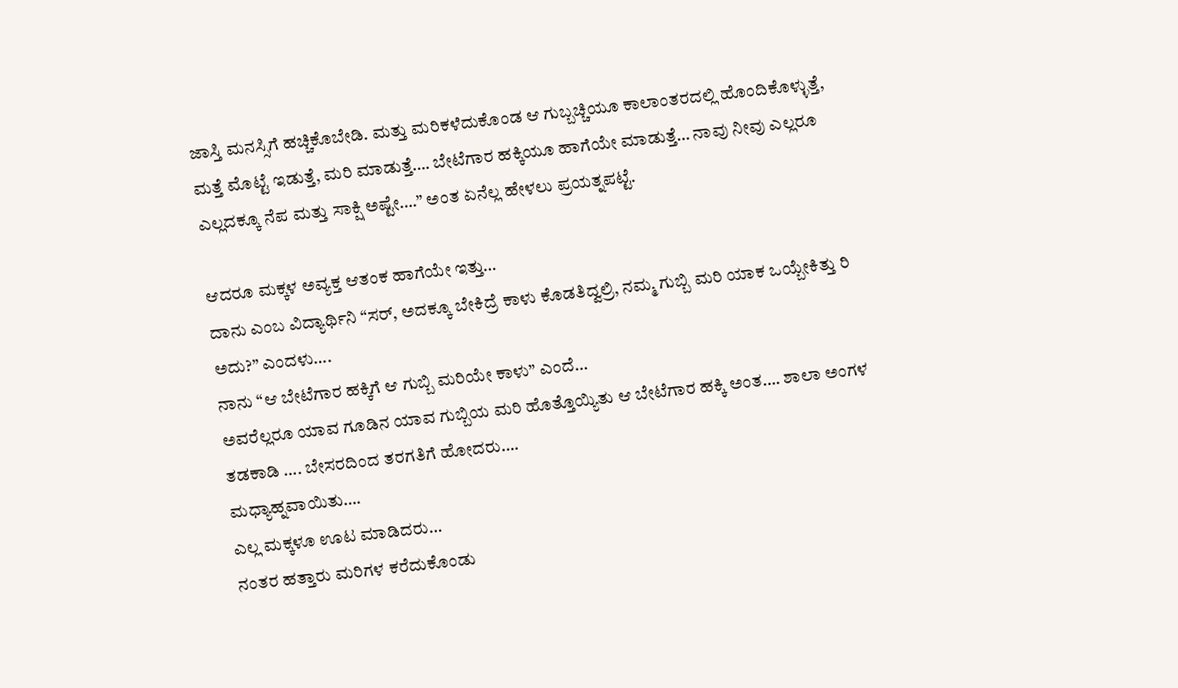ಜಾಸ್ತಿ ಮನಸ್ಸಿಗೆ ಹಚ್ಚಿಕೊಬೇಡಿ. ಮತ್ತು ಮರಿಕಳೆದುಕೊಂಡ ಆ ಗುಬ್ಬಚ್ಚಿಯೂ ಕಾಲಾಂತರದಲ್ಲಿ ಹೊಂದಿಕೊಳ್ಳುತ್ತೆ, ಮತ್ತೆ ಮೊಟ್ಟೆ ಇಡುತ್ತೆ, ಮರಿ ಮಾಡುತ್ತೆ…. ಬೇಟೆಗಾರ ಹಕ್ಕಿಯೂ ಹಾಗೆಯೇ ಮಾಡುತ್ತೆ… ನಾವು ನೀವು ಎಲ್ಲರೂ ಎಲ್ಲದಕ್ಕೂ ನೆಪ ಮತ್ತು ಸಾಕ್ಷಿ ಅಷ್ಟೇ….” ಅಂತ ಏನೆಲ್ಲ ಹೇಳಲು ಪ್ರಯತ್ನಪಟ್ಟೆ.

ಆದರೂ ಮಕ್ಕಳ ಅವ್ಯಕ್ತ ಆತಂಕ ಹಾಗೆಯೇ ಇತ್ತು…
ದಾನು ಎಂಬ ವಿದ್ಯಾರ್ಥಿನಿ “ಸರ್, ಅದಕ್ಕೂ ಬೇಕಿದ್ರೆ ಕಾಳು ಕೊಡತಿದ್ವಲ್ರಿ, ನಮ್ಮ ಗುಬ್ಬಿ ಮರಿ ಯಾಕ ಒಯ್ಬೇಕಿತ್ತು ರಿ ಅದು?” ಎಂದಳು….
ನಾನು “ಆ ಬೇಟೆಗಾರ ಹಕ್ಕಿಗೆ ಆ ಗುಬ್ಬಿ ಮರಿಯೇ ಕಾಳು” ಎಂದೆ…
ಅವರೆಲ್ಲರೂ ಯಾವ ಗೂಡಿನ ಯಾವ ಗುಬ್ಬಿಯ ಮರಿ ಹೊತ್ತೊಯ್ಯಿತು ಆ ಬೇಟೆಗಾರ ಹಕ್ಕಿ ಅಂತ…. ಶಾಲಾ ಅಂಗಳ ತಡಕಾಡಿ …. ಬೇಸರದಿಂದ ತರಗತಿಗೆ ಹೋದರು….
ಮಧ್ಯಾಹ್ನವಾಯಿತು….
ಎಲ್ಲ ಮಕ್ಕಳೂ ಊಟ ಮಾಡಿದರು…
ನಂತರ ಹತ್ತಾರು ಮರಿಗಳ ಕರೆದುಕೊಂಡು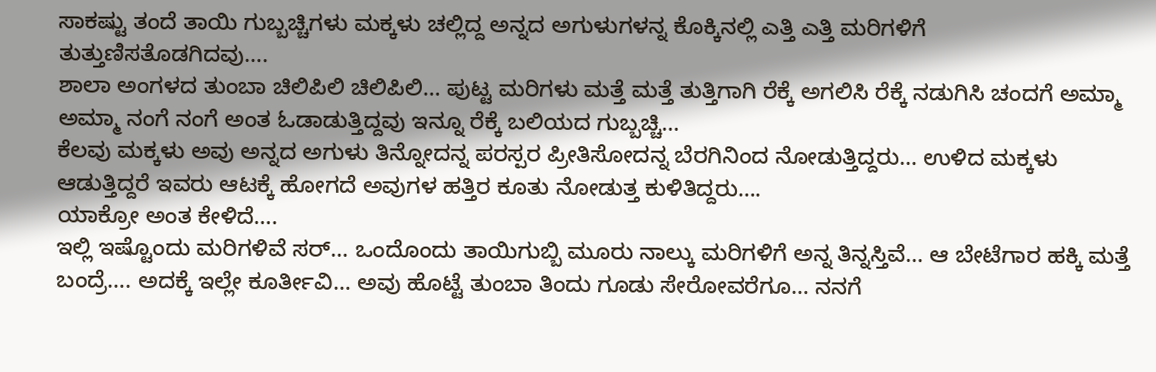ಸಾಕಷ್ಟು ತಂದೆ ತಾಯಿ ಗುಬ್ಬಚ್ಚಿಗಳು ಮಕ್ಕಳು ಚಲ್ಲಿದ್ದ ಅನ್ನದ ಅಗುಳುಗಳನ್ನ ಕೊಕ್ಕಿನಲ್ಲಿ ಎತ್ತಿ ಎತ್ತಿ ಮರಿಗಳಿಗೆ ತುತ್ತುಣಿಸತೊಡಗಿದವು….
ಶಾಲಾ ಅಂಗಳದ ತುಂಬಾ ಚಿಲಿಪಿಲಿ ಚಿಲಿಪಿಲಿ… ಪುಟ್ಟ ಮರಿಗಳು ಮತ್ತೆ ಮತ್ತೆ ತುತ್ತಿಗಾಗಿ ರೆಕ್ಕೆ ಅಗಲಿಸಿ ರೆಕ್ಕೆ ನಡುಗಿಸಿ ಚಂದಗೆ ಅಮ್ಮಾ ಅಮ್ಮಾ ನಂಗೆ ನಂಗೆ ಅಂತ ಓಡಾಡುತ್ತಿದ್ದವು ಇನ್ನೂ ರೆಕ್ಕೆ ಬಲಿಯದ ಗುಬ್ಬಚ್ಚಿ…
ಕೆಲವು ಮಕ್ಕಳು ಅವು ಅನ್ನದ ಅಗುಳು ತಿನ್ನೋದನ್ನ ಪರಸ್ಪರ ಪ್ರೀತಿಸೋದನ್ನ ಬೆರಗಿನಿಂದ ನೋಡುತ್ತಿದ್ದರು… ಉಳಿದ ಮಕ್ಕಳು ಆಡುತ್ತಿದ್ದರೆ ಇವರು ಆಟಕ್ಕೆ ಹೋಗದೆ ಅವುಗಳ ಹತ್ತಿರ ಕೂತು ನೋಡುತ್ತ ಕುಳಿತಿದ್ದರು….
ಯಾಕ್ರೋ ಅಂತ ಕೇಳಿದೆ….
ಇಲ್ಲಿ ಇಷ್ಟೊಂದು ಮರಿಗಳಿವೆ ಸರ್… ಒಂದೊಂದು ತಾಯಿಗುಬ್ಬಿ ಮೂರು ನಾಲ್ಕು ಮರಿಗಳಿಗೆ ಅನ್ನ ತಿನ್ನಸ್ತಿವೆ… ಆ ಬೇಟೆಗಾರ ಹಕ್ಕಿ ಮತ್ತೆ ಬಂದ್ರೆ…. ಅದಕ್ಕೆ ಇಲ್ಲೇ ಕೂರ್ತೀವಿ… ಅವು ಹೊಟ್ಟೆ ತುಂಬಾ ತಿಂದು ಗೂಡು ಸೇರೋವರೆಗೂ… ನನಗೆ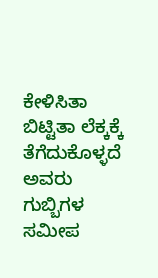ಕೇಳಿಸಿತಾ ಬಿಟ್ಟಿತಾ ಲೆಕ್ಕಕ್ಕೆ ತೆಗೆದುಕೊಳ್ಳದೆ ಅವರು ಗುಬ್ಬಿಗಳ ಸಮೀಪ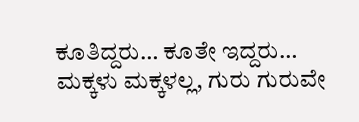ಕೂತಿದ್ದರು… ಕೂತೇ ಇದ್ದರು…
ಮಕ್ಕಳು ಮಕ್ಕಳಲ್ಲ, ಗುರು ಗುರುವೇ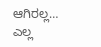ಆಗಿರಲ್ಲ… ಎಲ್ಲ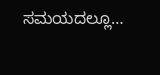ಸಮಯದಲ್ಲೂ…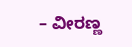– ವೀರಣ್ಣ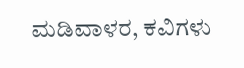ಮಡಿವಾಳರ, ಕವಿಗಳು